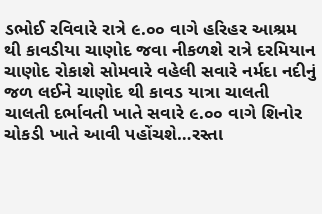ડભોઈ રવિવારે રાત્રે ૯.૦૦ વાગે હરિહર આશ્રમ થી કાવડીયા ચાણોદ જવા નીકળશે રાત્રે દરમિયાન ચાણોદ રોકાશે સોમવારે વહેલી સવારે નર્મદા નદીનું જળ લઈને ચાણોદ થી કાવડ યાત્રા ચાલતી ચાલતી દર્ભાવતી ખાતે સવારે ૯.૦૦ વાગે શિનોર ચોકડી ખાતે આવી પહોંચશે…રસ્તા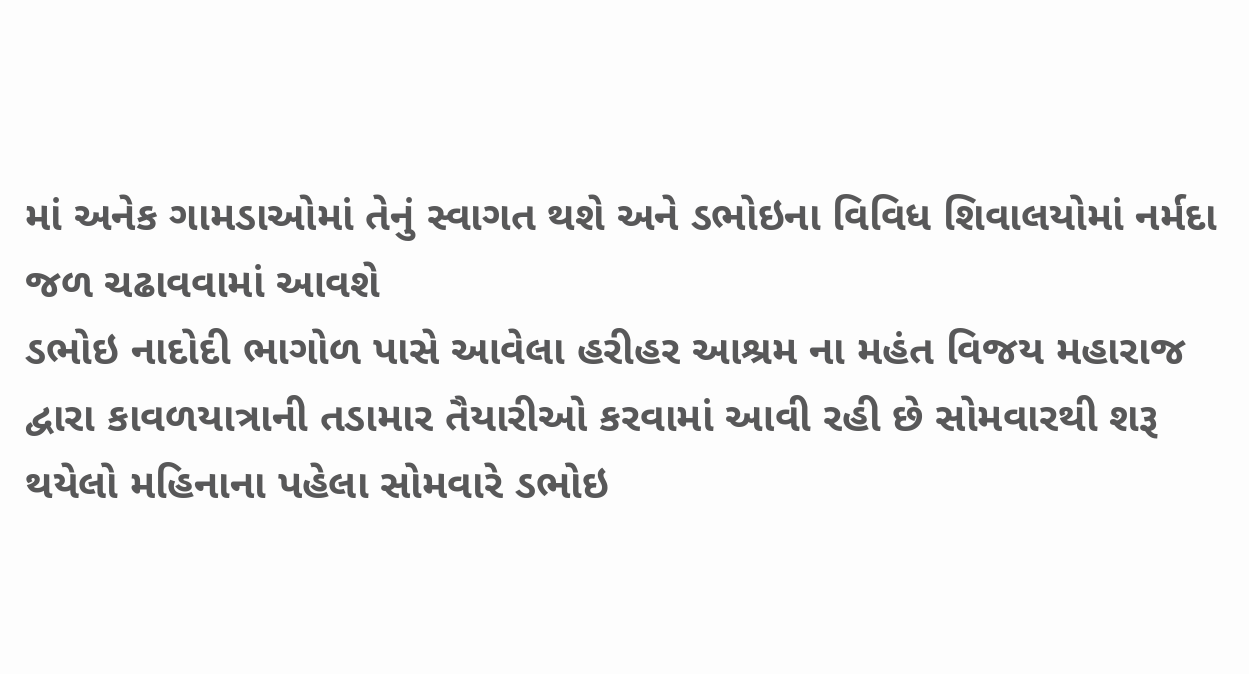માં અનેક ગામડાઓમાં તેનું સ્વાગત થશે અને ડભોઇના વિવિધ શિવાલયોમાં નર્મદા જળ ચઢાવવામાં આવશે
ડભોઇ નાદોદી ભાગોળ પાસે આવેલા હરીહર આશ્રમ ના મહંત વિજય મહારાજ દ્વારા કાવળયાત્રાની તડામાર તૈયારીઓ કરવામાં આવી રહી છે સોમવારથી શરૂ થયેલો મહિનાના પહેલા સોમવારે ડભોઇ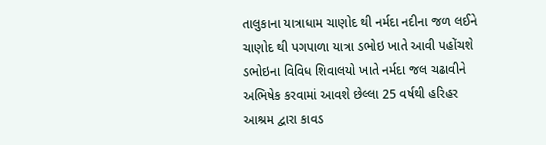તાલુકાના યાત્રાધામ ચાણોદ થી નર્મદા નદીના જળ લઈને ચાણોદ થી પગપાળા યાત્રા ડભોઇ ખાતે આવી પહોંચશે ડભોઇના વિવિધ શિવાલયો ખાતે નર્મદા જલ ચઢાવીને અભિષેક કરવામાં આવશે છેલ્લા 25 વર્ષથી હરિહર આશ્રમ દ્વારા કાવડ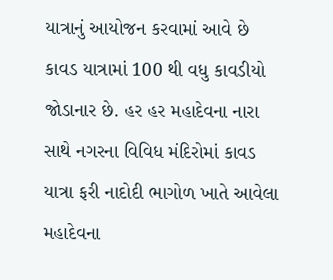યાત્રાનું આયોજન કરવામાં આવે છે કાવડ યાત્રામાં 100 થી વધુ કાવડીયો જોડાનાર છે. હર હર મહાદેવના નારા સાથે નગરના વિવિધ મંદિરોમાં કાવડ યાત્રા ફરી નાદોદી ભાગોળ ખાતે આવેલા મહાદેવના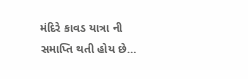મંદિરે કાવડ યાત્રા ની સમાપ્તિ થતી હોય છે…